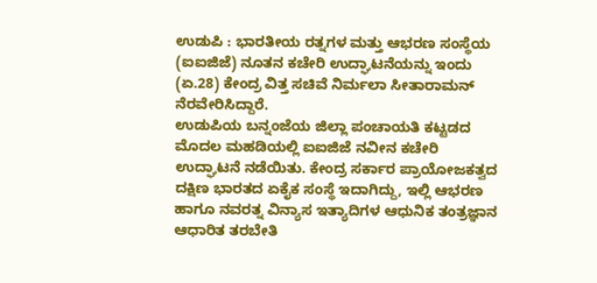ಉಡುಪಿ : ಭಾರತೀಯ ರತ್ನಗಳ ಮತ್ತು ಆಭರಣ ಸಂಸ್ಥೆಯ (ಐಐಜಿಜೆ) ನೂತನ ಕಚೇರಿ ಉದ್ಘಾಟನೆಯನ್ನು ಇಂದು (ಏ.28) ಕೇಂದ್ರ ವಿತ್ತ ಸಚಿವೆ ನಿರ್ಮಲಾ ಸೀತಾರಾಮನ್ ನೆರವೇರಿಸಿದ್ದಾರೆ.
ಉಡುಪಿಯ ಬನ್ನಂಜೆಯ ಜಿಲ್ಲಾ ಪಂಚಾಯತಿ ಕಟ್ಟಡದ ಮೊದಲ ಮಹಡಿಯಲ್ಲಿ ಐಐಜಿಜೆ ನವೀನ ಕಚೇರಿ ಉದ್ಘಾಟನೆ ನಡೆಯಿತು. ಕೇಂದ್ರ ಸರ್ಕಾರ ಪ್ರಾಯೋಜಕತ್ವದ ದಕ್ಷಿಣ ಭಾರತದ ಏಕೈಕ ಸಂಸ್ಥೆ ಇದಾಗಿದ್ದು, ಇಲ್ಲಿ ಆಭರಣ ಹಾಗೂ ನವರತ್ನ ವಿನ್ಯಾಸ ಇತ್ಯಾದಿಗಳ ಆಧುನಿಕ ತಂತ್ರಜ್ಞಾನ ಆಧಾರಿತ ತರಬೇತಿ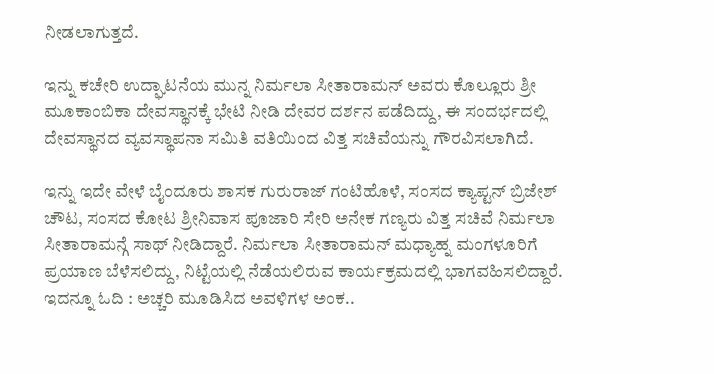ನೀಡಲಾಗುತ್ತದೆ.

ಇನ್ನು ಕಚೇರಿ ಉದ್ಘಾಟನೆಯ ಮುನ್ನ ನಿರ್ಮಲಾ ಸೀತಾರಾಮನ್ ಅವರು ಕೊಲ್ಲೂರು ಶ್ರೀ ಮೂಕಾಂಬಿಕಾ ದೇವಸ್ಥಾನಕ್ಕೆ ಭೇಟಿ ನೀಡಿ ದೇವರ ದರ್ಶನ ಪಡೆದಿದ್ದು, ಈ ಸಂದರ್ಭದಲ್ಲಿ ದೇವಸ್ಥಾನದ ವ್ಯವಸ್ಥಾಪನಾ ಸಮಿತಿ ವತಿಯಿಂದ ವಿತ್ತ ಸಚಿವೆಯನ್ನು ಗೌರವಿಸಲಾಗಿದೆ.

ಇನ್ನು ಇದೇ ವೇಳೆ ಬೈಂದೂರು ಶಾಸಕ ಗುರುರಾಜ್ ಗಂಟಿಹೊಳೆ, ಸಂಸದ ಕ್ಯಾಪ್ಟನ್ ಬ್ರಿಜೇಶ್ ಚೌಟ, ಸಂಸದ ಕೋಟ ಶ್ರೀನಿವಾಸ ಪೂಜಾರಿ ಸೇರಿ ಅನೇಕ ಗಣ್ಯರು ವಿತ್ತ ಸಚಿವೆ ನಿರ್ಮಲಾ ಸೀತಾರಾಮನ್ಗೆ ಸಾಥ್ ನೀಡಿದ್ದಾರೆ. ನಿರ್ಮಲಾ ಸೀತಾರಾಮನ್ ಮಧ್ಯಾಹ್ನ ಮಂಗಳೂರಿಗೆ ಪ್ರಯಾಣ ಬೆಳೆಸಲಿದ್ದು, ನಿಟ್ಟೆಯಲ್ಲಿ ನೆಡೆಯಲಿರುವ ಕಾರ್ಯಕ್ರಮದಲ್ಲಿ ಭಾಗವಹಿಸಲಿದ್ದಾರೆ.
ಇದನ್ನೂ ಓದಿ : ಅಚ್ಚರಿ ಮೂಡಿಸಿದ ಅವಳಿಗಳ ಅಂಕ..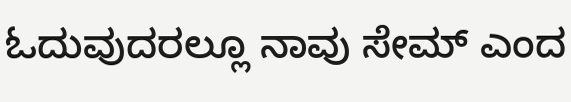ಓದುವುದರಲ್ಲೂ ನಾವು ಸೇಮ್ ಎಂದ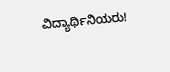ವಿದ್ಯಾರ್ಥಿನಿಯರು!